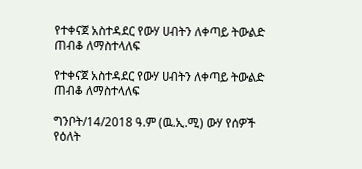የተቀናጀ አስተዳደር የውሃ ሀብትን ለቀጣይ ትውልድ ጠብቆ ለማስተላለፍ

የተቀናጀ አስተዳደር የውሃ ሀብትን ለቀጣይ ትውልድ ጠብቆ ለማስተላለፍ

ግንቦት/14/2018 ዓ.ም (ዉ.ኢ.ሚ) ውሃ የሰዎች የዕለት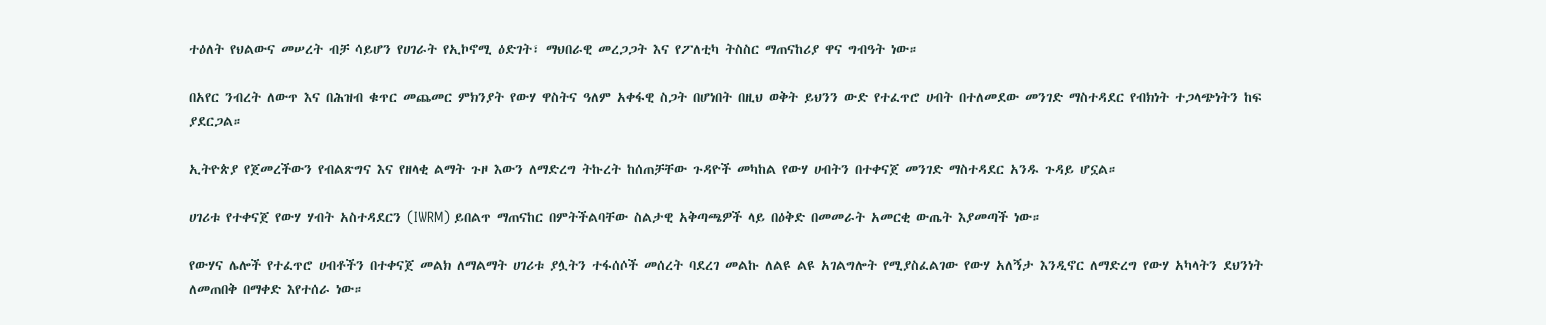ተዕለት የህልውና መሠረት ብቻ ሳይሆን የሀገራት የኢኮኖሚ ዕድገት፣ ማህበራዊ መረጋጋት እና የፖለቲካ ትስስር ማጠናከሪያ ዋና ግብዓት ነው።

በአየር ንብረት ለውጥ እና በሕዝብ ቁጥር መጨመር ምክንያት የውሃ ዋስትና ዓለም አቀፋዊ ስጋት በሆነበት በዚህ ወቅት ይህንን ውድ የተፈጥሮ ሀብት በተለመደው መንገድ ማስተዳደር የብክነት ተጋላጭነትን ከፍ ያደርጋል።

ኢትዮጵያ የጀመረችውን የብልጽግና እና የዘላቂ ልማት ጉዞ እውን ለማድረግ ትኩረት ከሰጠቻቸው ጉዳዮች መካከል የውሃ ሀብትን በተቀናጀ መንገድ ማስተዳደር አንዱ ጉዳይ ሆኗል።

ሀገሪቱ የተቀናጀ የውሃ ሃብት አስተዳደርን (IWRM) ይበልጥ ማጠናከር በምትችልባቸው ስልታዊ አቅጣጫዎች ላይ በዕቅድ በመመራት አመርቂ ውጤት እያመጣች ነው።

የውሃና ሌሎች የተፈጥሮ ሀብቶችን በተቀናጀ መልክ ለማልማት ሀገሪቱ ያሏትን ተፋሰሶች መሰረት ባደረገ መልኩ ለልዩ ልዩ አገልግሎት የሚያስፈልገው የውሃ አለኝታ እንዲኖር ለማድረግ የውሃ አካላትን ደህንነት ለመጠበቅ በማቀድ እየተሰራ ነው።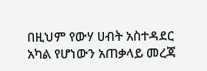በዚህም የውሃ ሀብት አስተዳደር አካል የሆነውን አጠቃላይ መረጃ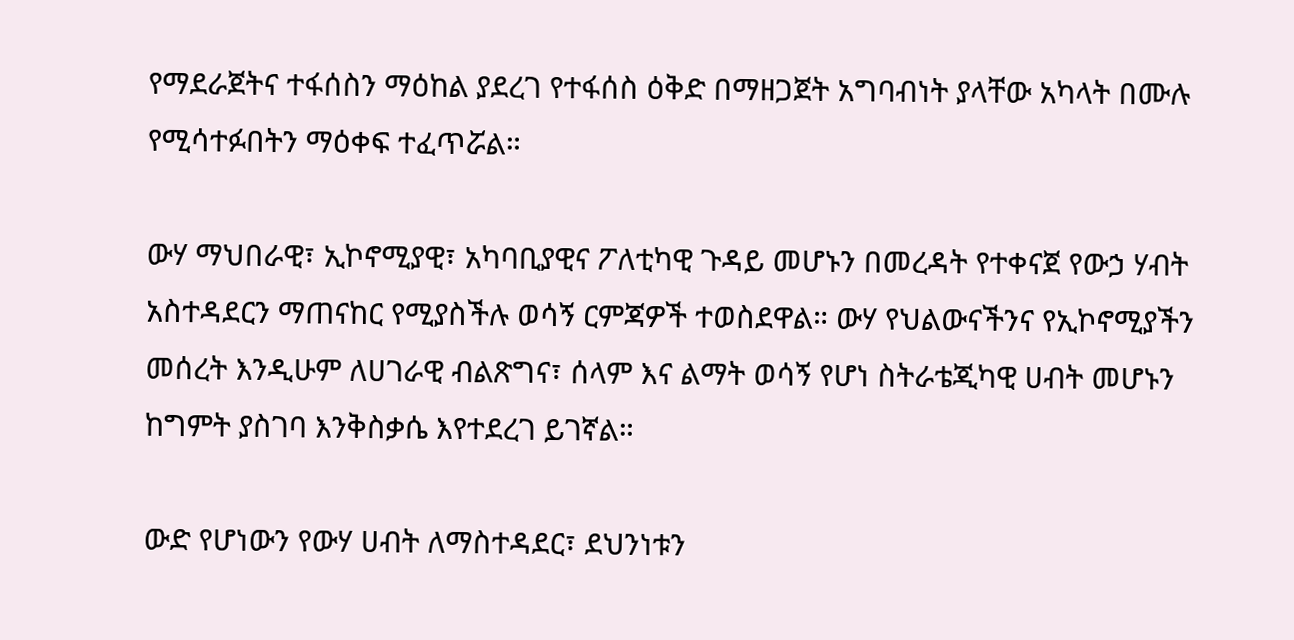የማደራጀትና ተፋሰስን ማዕከል ያደረገ የተፋሰስ ዕቅድ በማዘጋጀት አግባብነት ያላቸው አካላት በሙሉ የሚሳተፉበትን ማዕቀፍ ተፈጥሯል።

ውሃ ማህበራዊ፣ ኢኮኖሚያዊ፣ አካባቢያዊና ፖለቲካዊ ጉዳይ መሆኑን በመረዳት የተቀናጀ የውኃ ሃብት አስተዳደርን ማጠናከር የሚያስችሉ ወሳኝ ርምጃዎች ተወስደዋል። ውሃ የህልውናችንና የኢኮኖሚያችን መሰረት እንዲሁም ለሀገራዊ ብልጽግና፣ ሰላም እና ልማት ወሳኝ የሆነ ስትራቴጂካዊ ሀብት መሆኑን ከግምት ያስገባ እንቅስቃሴ እየተደረገ ይገኛል።

ውድ የሆነውን የውሃ ሀብት ለማስተዳደር፣ ደህንነቱን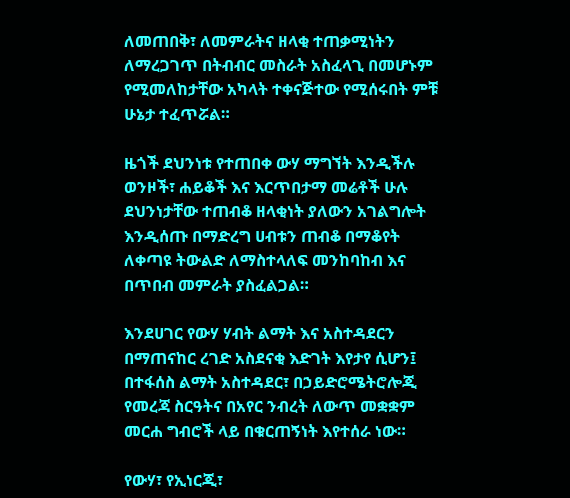ለመጠበቅ፣ ለመምራትና ዘላቂ ተጠቃሚነትን ለማረጋገጥ በትብብር መስራት አስፈላጊ በመሆኑም የሚመለከታቸው አካላት ተቀናጅተው የሚሰሩበት ምቹ ሁኔታ ተፈጥሯል።

ዜጎች ደህንነቱ የተጠበቀ ውሃ ማግኘት እንዲችሉ ወንዞች፣ ሐይቆች እና እርጥበታማ መሬቶች ሁሉ ደህንነታቸው ተጠብቆ ዘላቂነት ያለውን አገልግሎት እንዲሰጡ በማድረግ ሀብቱን ጠብቆ በማቆየት ለቀጣዩ ትውልድ ለማስተላለፍ መንከባከብ እና በጥበብ መምራት ያስፈልጋል።

እንደሀገር የውሃ ሃብት ልማት እና አስተዳደርን በማጠናከር ረገድ አስደናቂ እድገት እየታየ ሲሆን፤ በተፋሰስ ልማት አስተዳደር፣ በኃይድሮሜትሮሎጂ የመረጃ ስርዓትና በአየር ንብረት ለውጥ መቋቋም መርሐ ግብሮች ላይ በቁርጠኝነት እየተሰራ ነው።

የውሃ፣ የኢነርጂ፣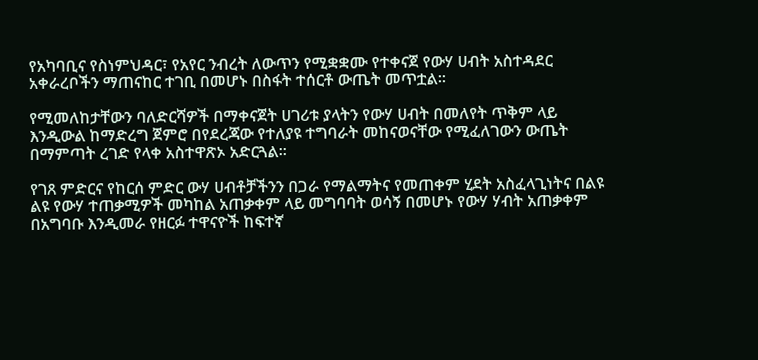የአካባቢና የስነምህዳር፣ የአየር ንብረት ለውጥን የሚቋቋሙ የተቀናጀ የውሃ ሀብት አስተዳደር አቀራረቦችን ማጠናከር ተገቢ በመሆኑ በስፋት ተሰርቶ ውጤት መጥቷል።

የሚመለከታቸውን ባለድርሻዎች በማቀናጀት ሀገሪቱ ያላትን የውሃ ሀብት በመለየት ጥቅም ላይ እንዲውል ከማድረግ ጀምሮ በየደረጃው የተለያዩ ተግባራት መከናወናቸው የሚፈለገውን ውጤት በማምጣት ረገድ የላቀ አስተዋጽኦ አድርጓል።

የገጸ ምድርና የከርሰ ምድር ውሃ ሀብቶቻችንን በጋራ የማልማትና የመጠቀም ሂደት አስፈላጊነትና በልዩ ልዩ የውሃ ተጠቃሚዎች መካከል አጠቃቀም ላይ መግባባት ወሳኝ በመሆኑ የውሃ ሃብት አጠቃቀም በአግባቡ እንዲመራ የዘርፉ ተዋናዮች ከፍተኛ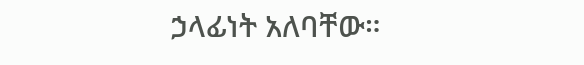ኃላፊነት አለባቸው።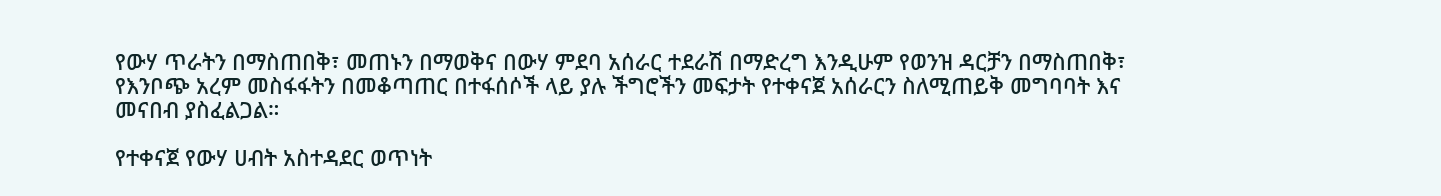የውሃ ጥራትን በማስጠበቅ፣ መጠኑን በማወቅና በውሃ ምደባ አሰራር ተደራሽ በማድረግ እንዲሁም የወንዝ ዳርቻን በማስጠበቅ፣ የእንቦጭ አረም መስፋፋትን በመቆጣጠር በተፋሰሶች ላይ ያሉ ችግሮችን መፍታት የተቀናጀ አሰራርን ስለሚጠይቅ መግባባት እና መናበብ ያስፈልጋል።

የተቀናጀ የውሃ ሀብት አስተዳደር ወጥነት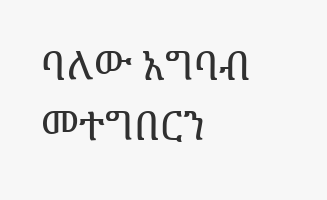ባለው አግባብ መተግበርን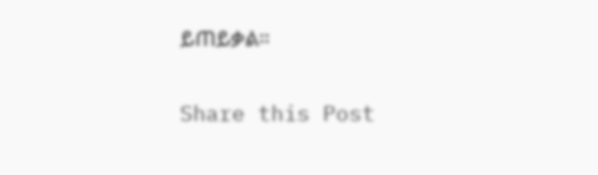ይጠይቃል።

Share this Post